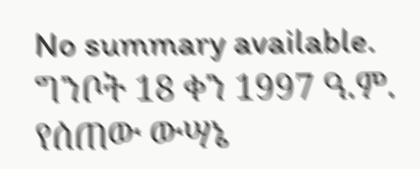No summary available.
ግንቦት 18 ቀን 1997 ዓ.ም.
የሰጠው ውሣኔ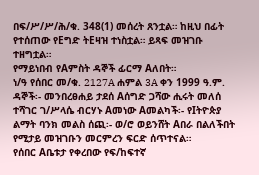በፍ/ሥ/ሥ/ሕ/ቁ. 348(1) መሰረት ጸንቷል። ከዚህ በፊት የተሰጠው የEግድ ትEዛዝ ተነስቷል። ይጻፍ መዝገቡ ተዘግቷል።
የማይነበብ የAምስት ዳኞች ፊርማ Aለበት።
ነ/ዓ የሰበር መ/ቁ. 2127A ሐምል 3A ቀን 1999 ዓ.ም.
ዳኞች፡- መንበረፀሐይ ታደሰ Aሰግድ ጋሻው ሒሩት መለሰ ተሻገር ገ/ሥላሴ ብርሃኑ Aመነው Aመልካች፡- የIትዮጵያ ልማት ባንክ መልስ ሰጪ፡- ወ/ሮ ወይንሸት Aበራ በልለችበት የሚታይ መዝገቡን መርምረን ፍርድ ሰጥተናል።
የሰበር Aቤቱታ የቀረበው የፍ/ከፍተኛ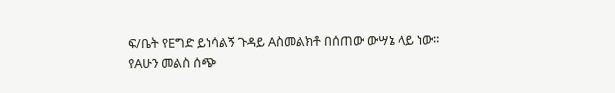ፍ/ቤት የEግድ ይነሳልኝ ጉዳይ Aስመልክቶ በሰጠው ውሣኔ ላይ ነው።
የAሁን መልስ ሰጭ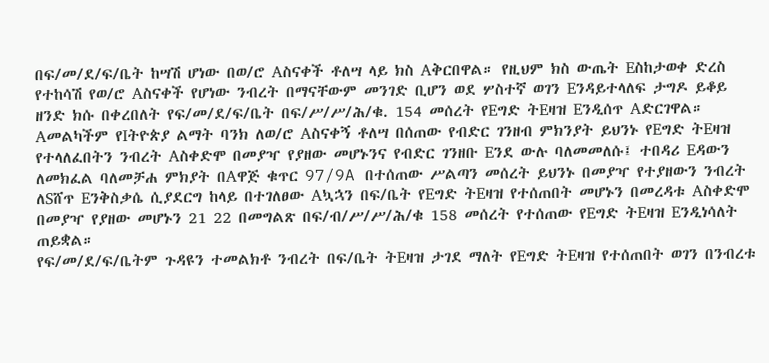በፍ/መ/ደ/ፍ/ቤት ከሣሽ ሆነው በወ/ሮ Aስናቀች ቶለሣ ላይ ክስ Aቅርበዋል። የዚህም ክስ ውጤት Eስከታወቀ ድረስ የተከሳሽ የወ/ሮ Aስናቀች የሆነው ንብረት በማናቸውም መንገድ ቢሆን ወደ ሦስተኛ ወገን Eንዳይተላለፍ ታግዶ ይቆይ ዘንድ ክሱ በቀረበለት የፍ/መ/ደ/ፍ/ቤት በፍ/ሥ/ሥ/ሕ/ቁ. 154 መሰረት የEግድ ትEዛዝ Eንዲሰጥ Aድርገዋል።
Aመልካችም የIትዮጵያ ልማት ባንክ ለወ/ሮ Aስናቀኝ ቶለሣ በሰጠው የብድር ገንዘብ ምክንያት ይህንኑ የEግድ ትEዛዝ የተላለፈበትን ንብረት Aስቀድሞ በመያዣ የያዘው መሆኑንና የብድር ገንዘቡ Eንደ ውሉ ባለመመለሱ፤ ተበዳሪ Eዳውን ለመክፈል ባለመቻሐ ምክያት በAዋጅ ቁጥር 97/9A በተሰጠው ሥልጣን መሰረት ይህንኑ በመያዣ የተያዘውን ንብረት ለSሸጥ Eንቅስቃሴ ሲያደርግ ከላይ በተገለፀው Aኳኋን በፍ/ቤት የEግድ ትEዛዝ የተሰጠበት መሆኑን በመረዳቱ Aስቀድሞ በመያዣ የያዘው መሆኑን 21 22 በመግልጽ በፍ/ብ/ሥ/ሥ/ሕ/ቁ 158 መሰረት የተሰጠው የEግድ ትEዛዝ Eንዲነሳለት ጠይቋል።
የፍ/መ/ደ/ፍ/ቤትም ጉዳዩን ተመልክቶ ንብረት በፍ/ቤት ትEዛዝ ታገደ ማለት የEግድ ትEዛዝ የተሰጠበት ወገን በንብረቱ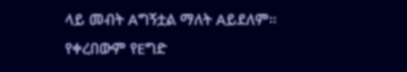ላይ መብት Aግኝቷል ማለት Aይደለም።
የቀረበውም የEግድ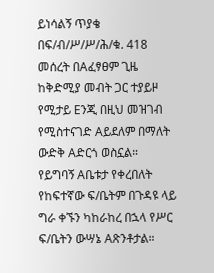ይነሳልኝ ጥያቄ በፍ/ብ/ሥ/ሥ/ሕ/ቁ. 418 መሰረት በAፈፃፀም ጊዜ ከቅድሚያ መብት ጋር ተያይዞ የሚታይ Eንጂ በዚህ መዝገብ የሚስተናገድ Aይደለም በማለት ውድቅ Aድርጎ ወስኗል።
የይግባኝ Aቤቱታ የቀረበለት የከፍተኛው ፍ/ቤትም በጉዳዩ ላይ ግራ ቀኙን ካከራከረ በኋላ የሥር ፍ/ቤትን ውሣኔ Aጽንቶታል።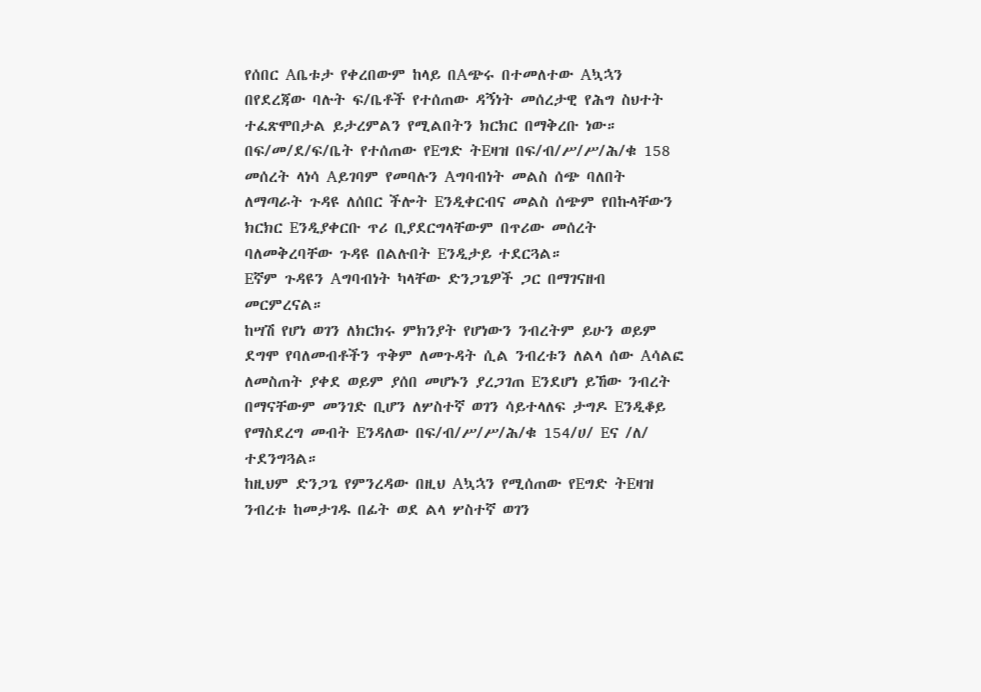የሰበር Aቤቱታ የቀረበውም ከላይ በAጭሩ በተመለተው Aኳኋን በየደረጃው ባሉት ፍ/ቤቶች የተሰጠው ዳኝነት መሰረታዊ የሕግ ስህተት ተፈጽሞበታል ይታረምልን የሚልበትን ክርክር በማቅረቡ ነው።
በፍ/መ/ደ/ፍ/ቤት የተሰጠው የEግድ ትEዛዝ በፍ/ብ/ሥ/ሥ/ሕ/ቁ 158 መሰረት ላነሳ Aይገባም የመባሉን Aግባብነት መልስ ሰጭ ባለበት ለማጣራት ጉዳዩ ለሰበር ችሎት Eንዲቀርብና መልስ ሰጭም የበኩላቸውን ክርክር Eንዲያቀርቡ ጥሪ ቢያደርግላቸውም በጥሪው መሰረት ባለመቅረባቸው ጉዳዩ በልሉበት Eንዲታይ ተደርጓል።
Eኛም ጉዳዩን Aግባብነት ካላቸው ድንጋጌዎች ጋር በማገናዘብ መርምረናል።
ከሣሽ የሆነ ወገን ለክርክሩ ምክንያት የሆነውን ንብረትም ይሁን ወይም ደግሞ የባለመብቶችን ጥቅም ለመጉዳት ሲል ንብረቱን ለልላ ሰው Aሳልፎ ለመስጠት ያቀደ ወይም ያሰበ መሆኑን ያረጋገጠ Eንደሆነ ይኸው ንብረት በማናቸውም መንገድ ቢሆን ለሦስተኛ ወገን ሳይተላለፍ ታግዶ Eንዲቆይ የማስደረግ መብት Eንዳለው በፍ/ብ/ሥ/ሥ/ሕ/ቁ 154/ሀ/ Eና /ለ/ ተደንግጓል።
ከዚህም ድንጋጌ የምንረዳው በዚህ Aኳኋን የሚሰጠው የEግድ ትEዛዝ ንብረቱ ከመታገዱ በፊት ወደ ልላ ሦስተኛ ወገን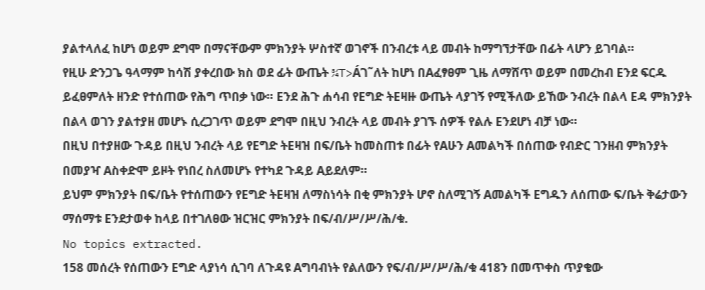ያልተላለፈ ከሆነ ወይም ደግሞ በማናቸውም ምክንያት ሦስተኛ ወገኖች በንብረቱ ላይ መብት ከማግኘታቸው በፊት ላሆን ይገባል።
የዚሁ ድንጋጌ ዓላማም ከሳሽ ያቀረበው ክስ ወደ ፊት ውጤት ¾T>Áገ˜ለት ከሆነ በAፈፃፀም ጊዜ ለማሸጥ ወይም በመረከብ Eንደ ፍርዱ ይፈፀምለት ዘንድ የተሰጠው የሕግ ጥበቃ ነው። Eንደ ሕጉ ሐሳብ የEግድ ትEዛዙ ውጤት ላያገኝ የሚችለው ይኸው ንብረት በልላ Eዳ ምክንያት በልላ ወገን ያልተያዘ መሆኑ ሲረጋገጥ ወይም ደግሞ በዚህ ንብረት ላይ መብት ያገኙ ሰዎች የልሉ Eንደሆነ ብቻ ነው።
በዚህ በተያዘው ጉዳይ በዚህ ንብረት ላይ የEግድ ትEዛዝ በፍ/ቤት ከመስጠቱ በፊት የAሁን Aመልካች በሰጠው የብድር ገንዘብ ምክንያት በመያዣ Aስቀድሞ ይዞት የነበረ ስለመሆኑ የተካደ ጉዳይ Aይደለም።
ይህም ምክንያት በፍ/ቤት የተሰጠውን የEግድ ትEዛዝ ለማስነሳት በቂ ምክንያት ሆኖ ስለሚገኝ Aመልካች Eግዱን ለሰጠው ፍ/ቤት ቅሬታውን ማሰማቱ Eንደታወቀ ከላይ በተገለፀው ዝርዝር ምክንያት በፍ/ብ/ሥ/ሥ/ሕ/ቁ.
No topics extracted.
158 መሰረት የሰጠውን Eግድ ላያነሳ ሲገባ ለጉዳዩ Aግባብነት የልለውን የፍ/ብ/ሥ/ሥ/ሕ/ቁ 418ን በመጥቀስ ጥያቄው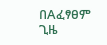በAፈፃፀም ጊዜ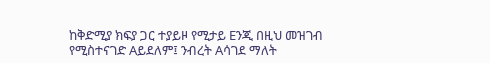ከቅድሚያ ክፍያ ጋር ተያይዞ የሚታይ Eንጂ በዚህ መዝገብ የሚስተናገድ Aይደለም፤ ንብረት Aሳገደ ማለት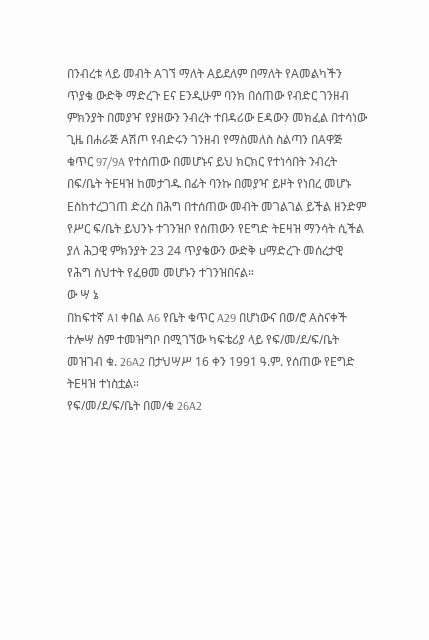በንብረቱ ላይ መብት Aገኘ ማለት Aይደለም በማለት የAመልካችን ጥያቄ ውድቅ ማድረጉ Eና Eንዲሁም ባንክ በሰጠው የብድር ገንዘብ ምክንያት በመያዣ የያዘውን ንብረት ተበዳሪው Eዳውን መክፈል በተሳነው ጊዜ በሐራጅ Aሽጦ የብድሩን ገንዘብ የማስመለስ ስልጣን በAዋጅ ቁጥር 97/9A የተሰጠው በመሆኑና ይህ ክርክር የተነሳበት ንብረት በፍ/ቤት ትEዛዝ ከመታገዱ በፊት ባንኩ በመያዣ ይዞት የነበረ መሆኑ Eስከተረጋገጠ ድረስ በሕግ በተሰጠው መብት መገልገል ይችል ዘንድም የሥር ፍ/ቤት ይህንኑ ተገንዝቦ የሰጠውን የEግድ ትEዛዝ ማንሳት ሲችል ያለ ሕጋዊ ምክንያት 23 24 ጥያቄውን ውድቅ uማድረጉ መሰረታዊ የሕግ ስህተት የፈፀመ መሆኑን ተገንዝበናል።
ው ሣ ኔ
በከፍተኛ A1 ቀበል A6 የቤት ቁጥር A29 በሆነውና በወ/ሮ Aስናቀች ተሎሣ ስም ተመዝግቦ በሚገኘው ካፍቴሪያ ላይ የፍ/መ/ደ/ፍ/ቤት መዝገብ ቁ. 26A2 በታህሣሥ 16 ቀን 1991 ዓ.ም. የሰጠው የEግድ ትEዛዝ ተነስቷል።
የፍ/መ/ደ/ፍ/ቤት በመ/ቁ 26A2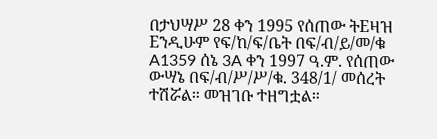በታህሣሥ 28 ቀን 1995 የሰጠው ትEዛዝ Eንዲሁም የፍ/ከ/ፍ/ቤት በፍ/ብ/ይ/መ/ቁ A1359 ሰኔ 3A ቀን 1997 ዓ.ም. የሰጠው ውሣኔ በፍ/ብ/ሥ/ሥ/ቁ. 348/1/ መሰረት ተሽሯል። መዝገቡ ተዘግቷል።